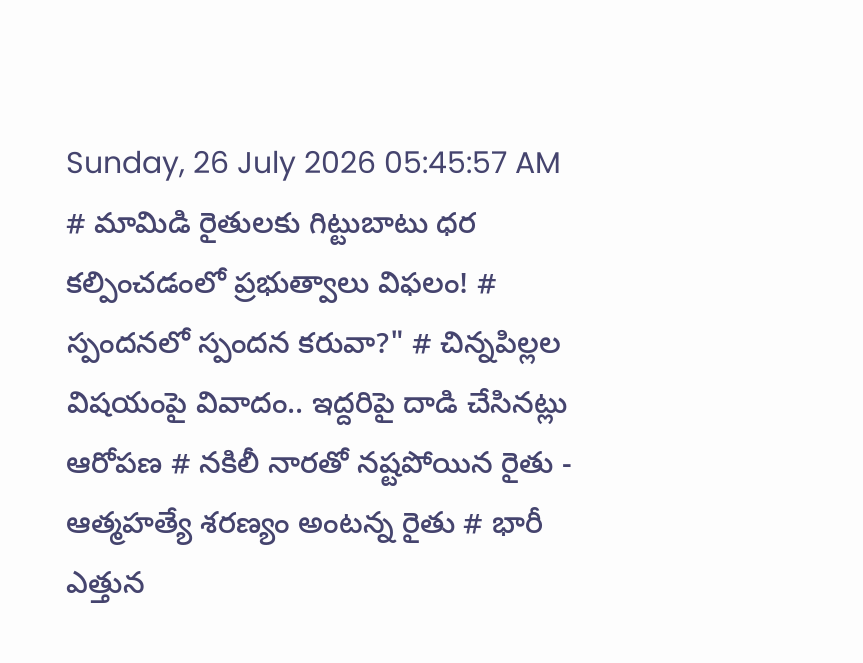Sunday, 26 July 2026 05:45:57 AM
# మామిడి రైతులకు గిట్టుబాటు ధర కల్పించడంలో ప్రభుత్వాలు విఫలం! # స్పందనలో స్పందన కరువా?" # చిన్నపిల్లల విషయంపై వివాదం.. ఇద్దరిపై దాడి చేసినట్లు ఆరోపణ # నకిలీ నారతో నష్టపోయిన రైతు - ఆత్మహత్యే శరణ్యం అంటన్న రైతు # భారీ ఎత్తున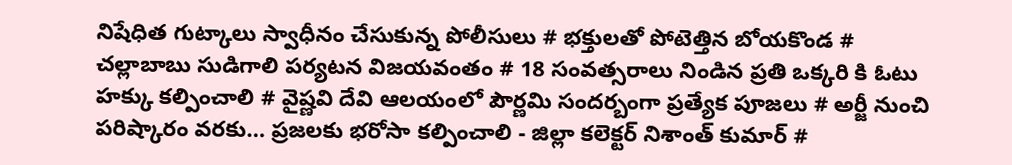నిషేధిత గుట్కాలు స్వాధీనం చేసుకున్న పోలీసులు # భక్తులతో పోటెత్తిన బోయకొండ # చల్లాబాబు సుడిగాలి పర్యటన విజయవంతం # 18 సంవత్సరాలు నిండిన ప్రతి ఒక్కరి కి ఓటు హక్కు కల్పించాలి # వైష్ణవి దేవి ఆలయంలో పౌర్ణమి సందర్బంగా ప్రత్యేక పూజలు # అర్జీ నుంచి పరిష్కారం వరకు… ప్రజలకు భరోసా కల్పించాలి - జిల్లా కలెక్టర్ నిశాంత్ కుమార్ #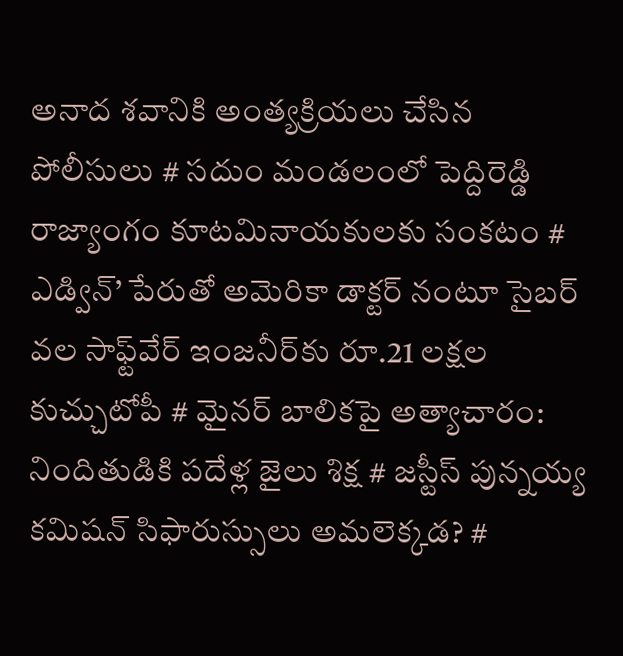అనాద శవానికి అంత్యక్రియలు చేసిన పోలీసులు # సదుం మండలంలో పెద్దిరెడ్డి రాజ్యాంగం కూటమినాయకులకు సంకటం # ఎడ్విన్’ పేరుతో అమెరికా డాక్టర్ నంటూ సైబర్ వల సాఫ్ట్‌వేర్ ఇంజనీర్‌కు రూ.21 లక్షల కుచ్చుటోపీ # మైనర్ బాలికపై అత్యాచారం: నిందితుడికి పదేళ్ల జైలు శిక్ష # జస్టీస్ పున్నయ్య కమిషన్ సిఫారుస్సులు అమలెక్కడ? #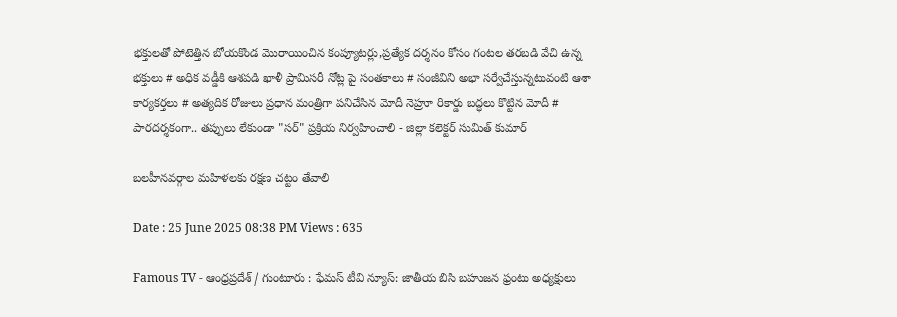భక్తులతో పోటెత్తిన బోయకొండ మొరాయించిన కంప్యూటర్లు,ప్రత్యేక దర్శనం కోసం గంటల తరబడి వేచి ఉన్న భక్తులు # అధిక వడ్డీకి ఆశపడి ఖాళీ ప్రామిసరీ నోట్ల పై సంతకాలు # సంజీవిని అభా సర్వేచేస్తున్నటువంటి ఆశా కార్యకర్తలు # అత్యదిక రోజులు ప్రధాన మంత్రిగా పనిచేసిన మోదీ నెహ్రూ రికార్డు బద్ధలు కొట్టిన మోదీ # పారదర్శకంగా.. తప్పులు లేకుండా "సర్" ప్రక్రియ నిర్వహించాలి - జిల్లా కలెక్టర్ సుమిత్ కుమార్

బలహీనవర్గాల మహిళలకు రక్షణ చట్టం తేవాలి

Date : 25 June 2025 08:38 PM Views : 635

Famous TV - ఆంధ్రప్రదేశ్ / గుంటూరు : ఫేమస్ టీవి న్యూస్: జాతీయ బిసి బహుజన ఫ్రంటు అధ్యక్షులు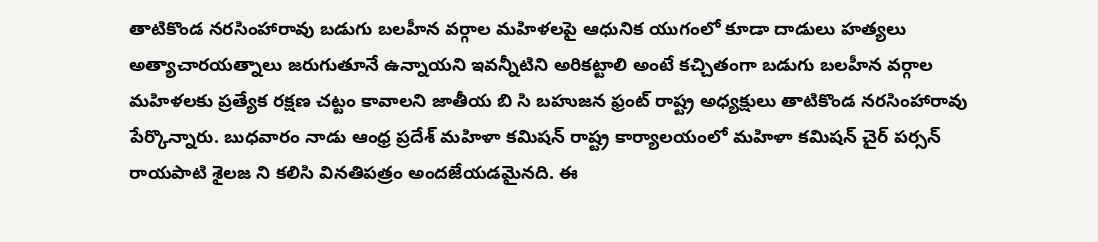తాటికొండ నరసింహారావు బడుగు బలహీన వర్గాల మహిళలపై ఆధునిక యుగంలో కూడా దాడులు హత్యలు అత్యాచారయత్నాలు జరుగుతూనే ఉన్నాయని ఇవన్నీటిని అరికట్టాలి అంటే కచ్చితంగా బడుగు బలహీన వర్గాల మహిళలకు ప్రత్యేక రక్షణ చట్టం కావాలని జాతీయ బి సి బహుజన ఫ్రంట్ రాష్ట్ర అధ్యక్షులు తాటికొండ నరసింహారావు పేర్కొన్నారు. బుధవారం నాడు ఆంధ్ర ప్రదేశ్ మహిళా కమిషన్ రాష్ట్ర కార్యాలయంలో మహిళా కమిషన్ చైర్ పర్సన్ రాయపాటి శైలజ ని కలిసి వినతిపత్రం అందజేయడమైనది. ఈ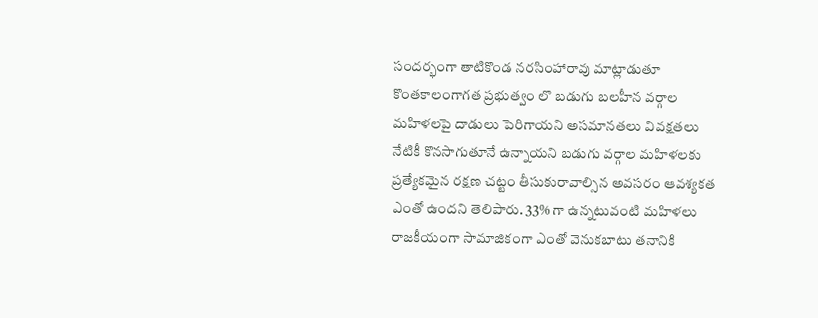సందర్భంగా తాటికొండ నరసింహారావు మాట్లాడుతూ కొంతకాలంగాగత ప్రభుత్వం లొ బడుగు బలహీన వర్గాల మహిళలపై దాడులు పెరిగాయని అసమానతలు వివక్షతలు నేటికీ కొనసాగుతూనే ఉన్నాయని బడుగు వర్గాల మహిళలకు ప్రత్యేకమైన రక్షణ చట్టం తీసుకురావాల్సిన అవసరం ఆవశ్యకత ఎంతో ఉందని తెలిపారు. 33% గా ఉన్నటువంటి మహిళలు రాజకీయంగా సామాజికంగా ఎంతో వెనుకబాటు తనానికి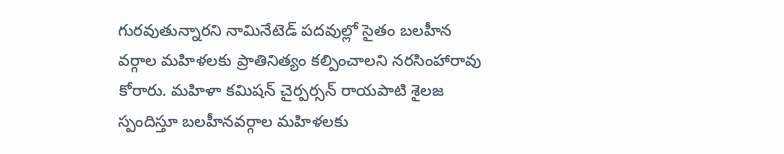గురవుతున్నారని నామినేటెడ్ పదవుల్లో సైతం బలహీన వర్గాల మహిళలకు ప్రాతినిత్యం కల్పించాలని నరసింహారావు కోరారు. మహిళా కమిషన్ చైర్పర్సన్ రాయపాటి శైలజ స్పందిస్తూ బలహీనవర్గాల మహిళలకు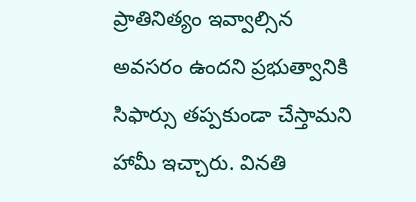ప్రాతినిత్యం ఇవ్వాల్సిన అవసరం ఉందని ప్రభుత్వానికి సిఫార్సు తప్పకుండా చేస్తామని హామీ ఇచ్చారు. వినతి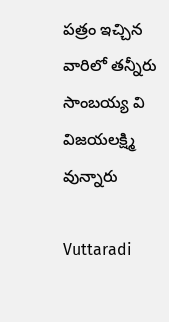పత్రం ఇచ్చిన వారిలో తన్నీరు సాంబయ్య వి విజయలక్ష్మి వున్నారు

Vuttaradi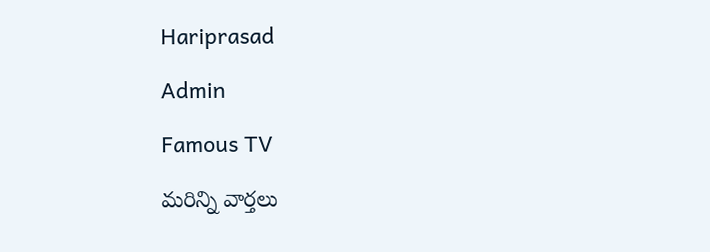Hariprasad

Admin

Famous TV

మరిన్ని వార్తలు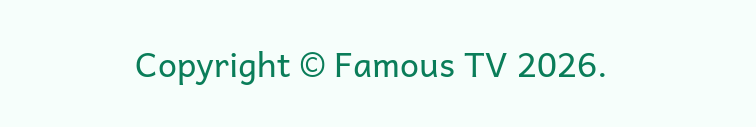Copyright © Famous TV 2026.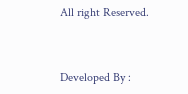All right Reserved.



Developed By :